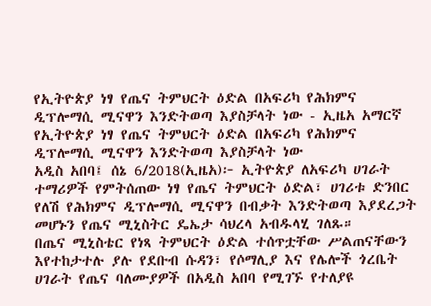የኢትዮጵያ ነፃ የጤና ትምህርት ዕድል በአፍሪካ የሕክምና ዲፕሎማሲ ሚናዋን እንድትወጣ እያስቻላት ነው - ኢዜአ አማርኛ
የኢትዮጵያ ነፃ የጤና ትምህርት ዕድል በአፍሪካ የሕክምና ዲፕሎማሲ ሚናዋን እንድትወጣ እያስቻላት ነው
አዲስ አበባ፤ ሰኔ 6/2018(ኢዜአ)፦ ኢትዮጵያ ለአፍሪካ ሀገራት ተማሪዎች የምትሰጠው ነፃ የጤና ትምህርት ዕድል፣ ሀገሪቱ ድንበር የለሽ የሕክምና ዲፕሎማሲ ሚናዋን በብቃት እንድትወጣ እያደረጋት መሆኑን የጤና ሚኒስትር ዴኤታ ሳህረላ አብዱላሂ ገለጹ።
በጤና ሚኒስቴር የነጻ ትምህርት ዕድል ተሰጥቷቸው ሥልጠናቸውን እየተከታተሉ ያሉ የደቡብ ሱዳን፣ የሶማሊያ እና የሌሎች ጎረቤት ሀገራት የጤና ባለሙያዎች በአዲስ አበባ የሚገኙ የተለያዩ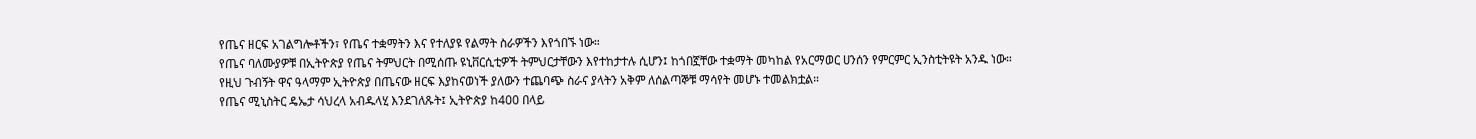የጤና ዘርፍ አገልግሎቶችን፣ የጤና ተቋማትን እና የተለያዩ የልማት ስራዎችን እየጎበኙ ነው።
የጤና ባለሙያዎቹ በኢትዮጵያ የጤና ትምህርት በሚሰጡ ዩኒቨርሲቲዎች ትምህርታቸውን እየተከታተሉ ሲሆን፤ ከጎበኟቸው ተቋማት መካከል የአርማወር ሀንሰን የምርምር ኢንስቲትዩት አንዱ ነው።
የዚህ ጉብኝት ዋና ዓላማም ኢትዮጵያ በጤናው ዘርፍ እያከናወነች ያለውን ተጨባጭ ስራና ያላትን አቅም ለሰልጣኞቹ ማሳየት መሆኑ ተመልክቷል።
የጤና ሚኒስትር ዴኤታ ሳህረላ አብዱላሂ እንደገለጹት፤ ኢትዮጵያ ከ400 በላይ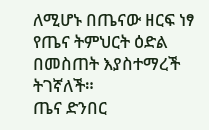ለሚሆኑ በጤናው ዘርፍ ነፃ የጤና ትምህርት ዕድል በመስጠት እያስተማረች ትገኛለች።
ጤና ድንበር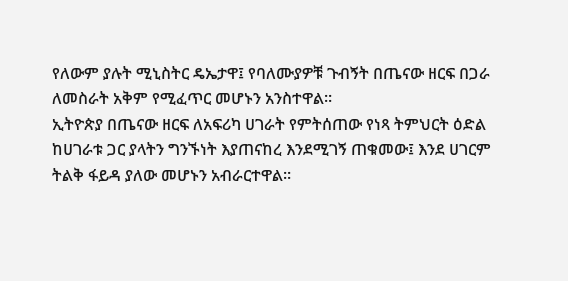የለውም ያሉት ሚኒስትር ዴኤታዋ፤ የባለሙያዎቹ ጉብኝት በጤናው ዘርፍ በጋራ ለመስራት አቅም የሚፈጥር መሆኑን አንስተዋል።
ኢትዮጵያ በጤናው ዘርፍ ለአፍሪካ ሀገራት የምትሰጠው የነጻ ትምህርት ዕድል ከሀገራቱ ጋር ያላትን ግንኙነት እያጠናከረ እንደሚገኝ ጠቁመው፤ እንደ ሀገርም ትልቅ ፋይዳ ያለው መሆኑን አብራርተዋል።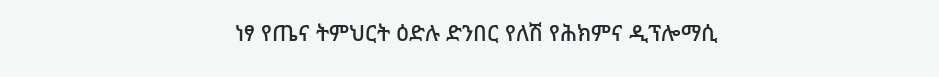ነፃ የጤና ትምህርት ዕድሉ ድንበር የለሽ የሕክምና ዲፕሎማሲ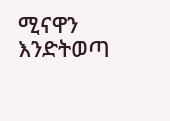ሚናዋን እንድትወጣ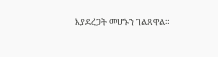እያደረጋት መሆኑን ገልጸዋል።